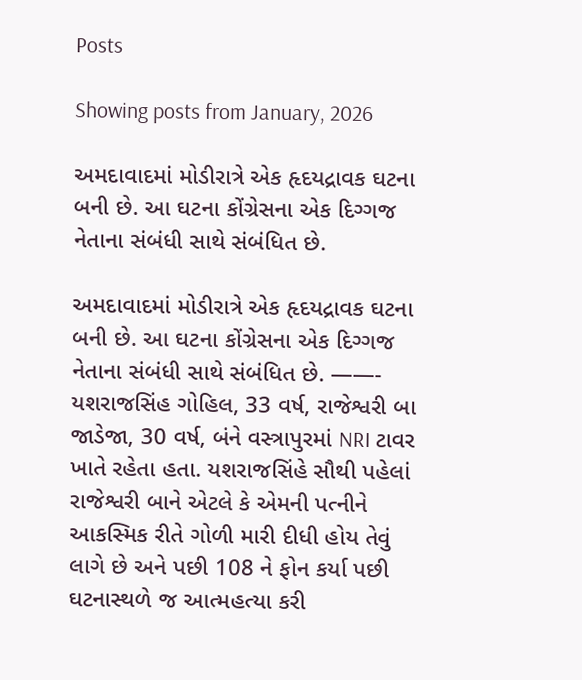Posts

Showing posts from January, 2026

અમદાવાદમાં મોડીરાત્રે એક હૃદયદ્રાવક ઘટના બની છે. આ ઘટના કોંગ્રેસના એક દિગ્ગજ નેતાના સંબંધી સાથે સંબંધિત છે.

અમદાવાદમાં મોડીરાત્રે એક હૃદયદ્રાવક ઘટના બની છે. આ ઘટના કોંગ્રેસના એક દિગ્ગજ નેતાના સંબંધી સાથે સંબંધિત છે. ——- યશરાજસિંહ ગોહિલ, 33 વર્ષ, રાજેશ્વરી બા જાડેજા, 30 વર્ષ, બંને વસ્ત્રાપુરમાં NRI ટાવર ખાતે રહેતા હતા. યશરાજસિંહે સૌથી પહેલાં રાજેશ્વરી બાને એટલે કે એમની પત્નીને આકસ્મિક રીતે ગોળી મારી દીધી હોય તેવું લાગે છે અને પછી 108 ને ફોન કર્યા પછી ઘટનાસ્થળે જ આત્મહત્યા કરી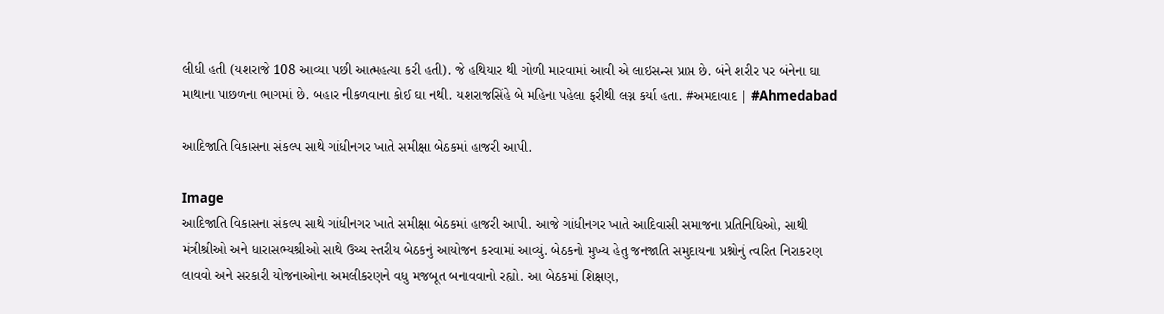લીધી હતી (યશરાજે 108 આવ્યા પછી આત્મહત્યા કરી હતી). જે હથિયાર થી ગોળી મારવામાં આવી એ લાઇસન્સ પ્રાપ્ત છે. બંને શરીર પર બંનેના ઘા માથાના પાછળના ભાગમાં છે. બહાર નીકળવાના કોઈ ઘા નથી. યશરાજસિંહે બે મહિના પહેલા ફરીથી લગ્ન કર્યા હતા. #અમદાવાદ | #Ahmedabad

આદિજાતિ વિકાસના સંકલ્પ સાથે ગાંધીનગર ખાતે સમીક્ષા બેઠકમાં હાજરી આપી.

Image
આદિજાતિ વિકાસના સંકલ્પ સાથે ગાંધીનગર ખાતે સમીક્ષા બેઠકમાં હાજરી આપી. આજે ગાંધીનગર ખાતે આદિવાસી સમાજના પ્રતિનિધિઓ, સાથી મંત્રીશ્રીઓ અને ધારાસભ્યશ્રીઓ સાથે ઉચ્ચ સ્તરીય બેઠકનું આયોજન કરવામાં આવ્યું. બેઠકનો મુખ્ય હેતુ જનજાતિ સમુદાયના પ્રશ્નોનું ત્વરિત નિરાકરણ લાવવો અને સરકારી યોજનાઓના અમલીકરણને વધુ મજબૂત બનાવવાનો રહ્યો. આ બેઠકમાં શિક્ષણ,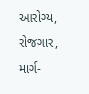આરોગ્ય, રોજગાર, માર્ગ-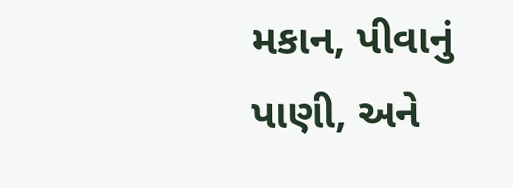મકાન, પીવાનું પાણી, અને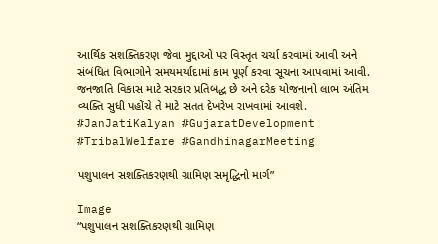આર્થિક સશક્તિકરણ જેવા મુદ્દાઓ પર વિસ્તૃત ચર્ચા કરવામાં આવી અને સંબંધિત વિભાગોને સમયમર્યાદામાં કામ પૂર્ણ કરવા સૂચના આપવામાં આવી. જનજાતિ વિકાસ માટે સરકાર પ્રતિબદ્ધ છે અને દરેક યોજનાનો લાભ અંતિમ વ્યક્તિ સુધી પહોંચે તે માટે સતત દેખરેખ રાખવામાં આવશે. #JanJatiKalyan #GujaratDevelopment #TribalWelfare #GandhinagarMeeting

પશુપાલન સશક્તિકરણથી ગ્રામિણ સમૃદ્ધિનો માર્ગ”

Image
“પશુપાલન સશક્તિકરણથી ગ્રામિણ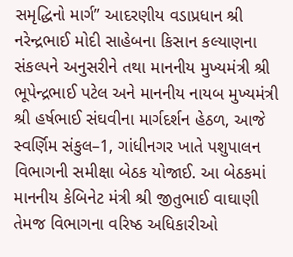સમૃદ્ધિનો માર્ગ” આદરણીય વડાપ્રધાન શ્રી નરેન્દ્રભાઈ મોદી સાહેબના કિસાન કલ્યાણના સંકલ્પને અનુસરીને તથા માનનીય મુખ્યમંત્રી શ્રી ભૂપેન્દ્રભાઈ પટેલ અને માનનીય નાયબ મુખ્યમંત્રી શ્રી હર્ષભાઈ સંઘવીના માર્ગદર્શન હેઠળ, આજે સ્વર્ણિમ સંકુલ–1, ગાંધીનગર ખાતે પશુપાલન વિભાગની સમીક્ષા બેઠક યોજાઈ. આ બેઠકમાં માનનીય કેબિનેટ મંત્રી શ્રી જીતુભાઈ વાઘાણી તેમજ વિભાગના વરિષ્ઠ અધિકારીઓ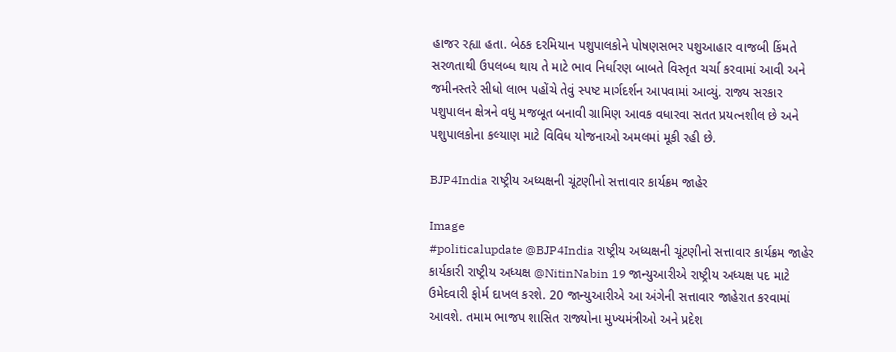હાજર રહ્યા હતા. બેઠક દરમિયાન પશુપાલકોને પોષણસભર પશુઆહાર વાજબી કિંમતે સરળતાથી ઉપલબ્ધ થાય તે માટે ભાવ નિર્ધારણ બાબતે વિસ્તૃત ચર્ચા કરવામાં આવી અને જમીનસ્તરે સીધો લાભ પહોંચે તેવું સ્પષ્ટ માર્ગદર્શન આપવામાં આવ્યું. રાજ્ય સરકાર પશુપાલન ક્ષેત્રને વધુ મજબૂત બનાવી ગ્રામિણ આવક વધારવા સતત પ્રયત્નશીલ છે અને પશુપાલકોના કલ્યાણ માટે વિવિધ યોજનાઓ અમલમાં મૂકી રહી છે.

BJP4India રાષ્ટ્રીય અધ્યક્ષની ચૂંટણીનો સત્તાવાર કાર્યક્રમ જાહેર

Image
#politicalupdate @BJP4India રાષ્ટ્રીય અધ્યક્ષની ચૂંટણીનો સત્તાવાર કાર્યક્રમ જાહેર  કાર્યકારી રાષ્ટ્રીય અધ્યક્ષ @NitinNabin 19 જાન્યુઆરીએ રાષ્ટ્રીય અધ્યક્ષ પદ માટે ઉમેદવારી ફોર્મ દાખલ કરશે. 20 જાન્યુઆરીએ આ અંગેની સત્તાવાર જાહેરાત કરવામાં આવશે. તમામ ભાજપ શાસિત રાજ્યોના મુખ્યમંત્રીઓ અને પ્રદેશ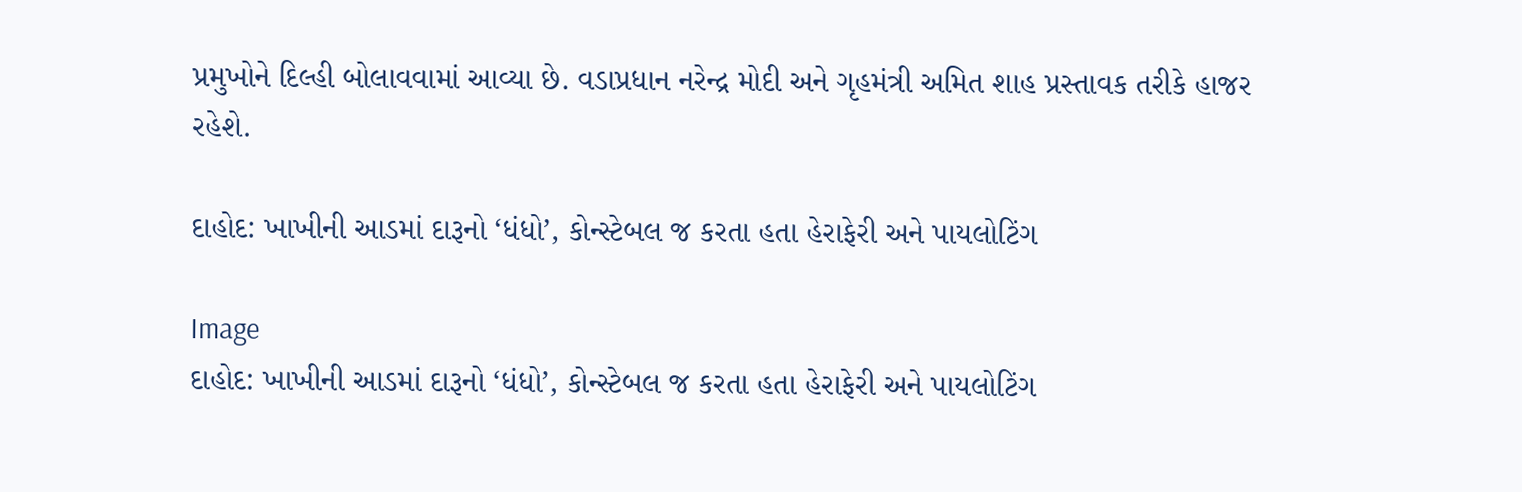પ્રમુખોને દિલ્હી બોલાવવામાં આવ્યા છે. વડાપ્રધાન નરેન્દ્ર મોદી અને ગૃહમંત્રી અમિત શાહ પ્રસ્તાવક તરીકે હાજર રહેશે.

દાહોદ: ખાખીની આડમાં દારૂનો ‘ધંધો’, કોન્સ્ટેબલ જ કરતા હતા હેરાફેરી અને પાયલોટિંગ

Image
દાહોદ: ખાખીની આડમાં દારૂનો ‘ધંધો’, કોન્સ્ટેબલ જ કરતા હતા હેરાફેરી અને પાયલોટિંગ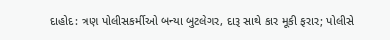દાહોદ: ત્રણ પોલીસકર્મીઓ બન્યા બુટલેગર, દારૂ સાથે કાર મૂકી ફરાર; પોલીસે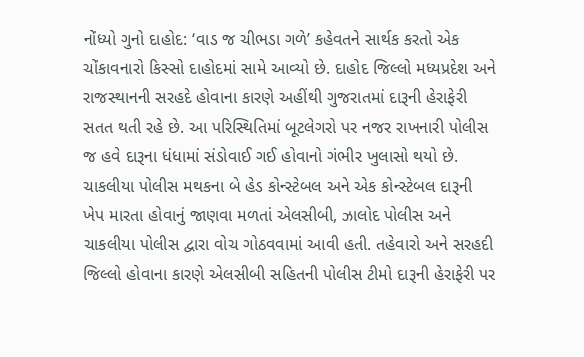નોંધ્યો ગુનો દાહોદ: ‘વાડ જ ચીભડા ગળે’ કહેવતને સાર્થક કરતો એક ચોંકાવનારો કિસ્સો દાહોદમાં સામે આવ્યો છે. દાહોદ જિલ્લો મધ્યપ્રદેશ અને રાજસ્થાનની સરહદે હોવાના કારણે અહીંથી ગુજરાતમાં દારૂની હેરાફેરી સતત થતી રહે છે. આ પરિસ્થિતિમાં બૂટલેગરો પર નજર રાખનારી પોલીસ જ હવે દારૂના ધંધામાં સંડોવાઈ ગઈ હોવાનો ગંભીર ખુલાસો થયો છે. ચાકલીયા પોલીસ મથકના બે હેડ કોન્સ્ટેબલ અને એક કોન્સ્ટેબલ દારૂની ખેપ મારતા હોવાનું જાણવા મળતાં એલસીબી, ઝાલોદ પોલીસ અને ચાકલીયા પોલીસ દ્વારા વોચ ગોઠવવામાં આવી હતી. તહેવારો અને સરહદી જિલ્લો હોવાના કારણે એલસીબી સહિતની પોલીસ ટીમો દારૂની હેરાફેરી પર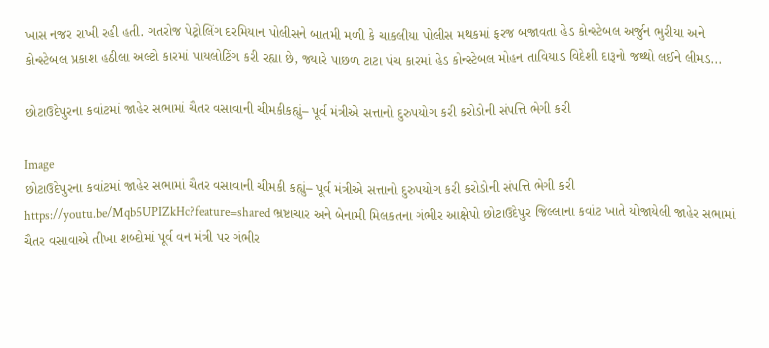ખાસ નજર રાખી રહી હતી. ગતરોજ પેટ્રોલિંગ દરમિયાન પોલીસને બાતમી મળી કે ચાકલીયા પોલીસ મથકમાં ફરજ બજાવતા હેડ કોન્સ્ટેબલ અર્જુન ભુરીયા અને કોન્સ્ટેબલ પ્રકાશ હઠીલા અલ્ટો કારમાં પાયલોટિંગ કરી રહ્યા છે, જ્યારે પાછળ ટાટા પંચ કારમાં હેડ કોન્સ્ટેબલ મોહન તાવિયાડ વિદેશી દારૂનો જથ્થો લઈને લીમડ...

છોટાઉદેપુરના કવાંટમાં જાહેર સભામાં ચૈતર વસાવાની ચીમકીકહ્યું– પૂર્વ મંત્રીએ સત્તાનો દુરુપયોગ કરી કરોડોની સંપત્તિ ભેગી કરી

Image
છોટાઉદેપુરના કવાંટમાં જાહેર સભામાં ચૈતર વસાવાની ચીમકી કહ્યું– પૂર્વ મંત્રીએ સત્તાનો દુરુપયોગ કરી કરોડોની સંપત્તિ ભેગી કરી https://youtu.be/Mqb5UPIZkHc?feature=shared ભ્રષ્ટાચાર અને બેનામી મિલકતના ગંભીર આક્ષેપો છોટાઉદેપુર જિલ્લાના કવાંટ ખાતે યોજાયેલી જાહેર સભામાં ચૈતર વસાવાએ તીખા શબ્દોમાં પૂર્વ વન મંત્રી પર ગંભીર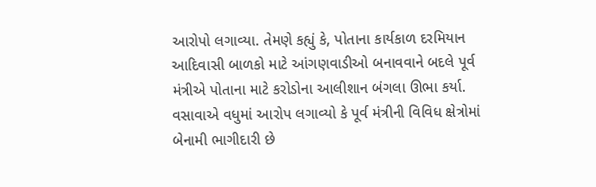આરોપો લગાવ્યા. તેમણે કહ્યું કે, પોતાના કાર્યકાળ દરમિયાન આદિવાસી બાળકો માટે આંગણવાડીઓ બનાવવાને બદલે પૂર્વ મંત્રીએ પોતાના માટે કરોડોના આલીશાન બંગલા ઊભા કર્યા. વસાવાએ વધુમાં આરોપ લગાવ્યો કે પૂર્વ મંત્રીની વિવિધ ક્ષેત્રોમાં બેનામી ભાગીદારી છે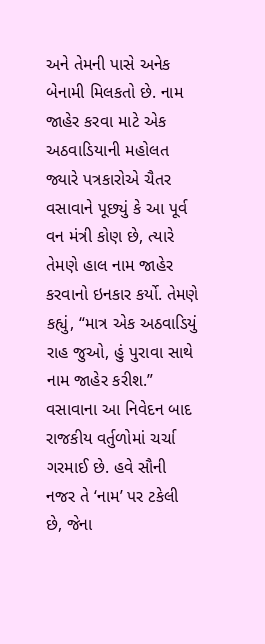અને તેમની પાસે અનેક બેનામી મિલકતો છે. નામ જાહેર કરવા માટે એક અઠવાડિયાની મહોલત જ્યારે પત્રકારોએ ચૈતર વસાવાને પૂછ્યું કે આ પૂર્વ વન મંત્રી કોણ છે, ત્યારે તેમણે હાલ નામ જાહેર કરવાનો ઇનકાર કર્યો. તેમણે કહ્યું, “માત્ર એક અઠવાડિયું રાહ જુઓ, હું પુરાવા સાથે નામ જાહેર કરીશ.” વસાવાના આ નિવેદન બાદ રાજકીય વર્તુળોમાં ચર્ચા ગરમાઈ છે. હવે સૌની નજર તે ‘નામ’ પર ટકેલી છે, જેના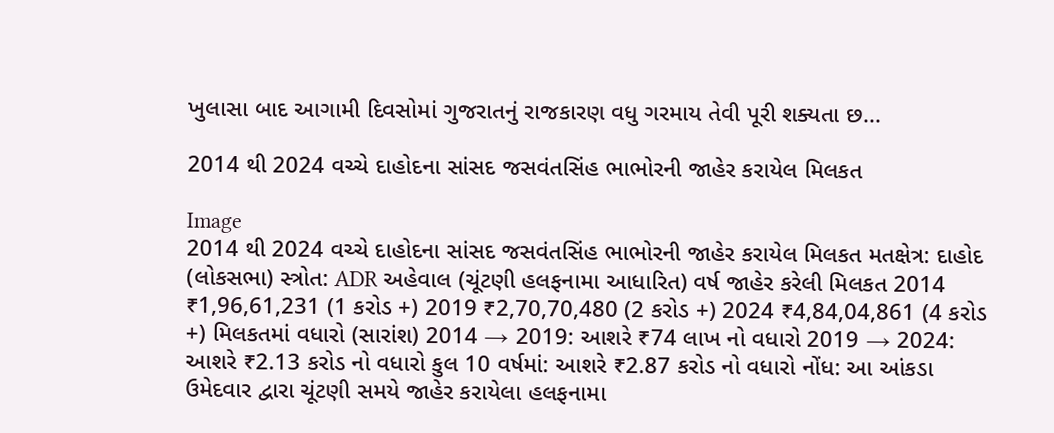ખુલાસા બાદ આગામી દિવસોમાં ગુજરાતનું રાજકારણ વધુ ગરમાય તેવી પૂરી શક્યતા છ...

2014 થી 2024 વચ્ચે દાહોદના સાંસદ જસવંતસિંહ ભાભોરની જાહેર કરાયેલ મિલકત

Image
2014 થી 2024 વચ્ચે દાહોદના સાંસદ જસવંતસિંહ ભાભોરની જાહેર કરાયેલ મિલકત મતક્ષેત્ર: દાહોદ (લોકસભા) સ્ત્રોત: ADR અહેવાલ (ચૂંટણી હલફનામા આધારિત) વર્ષ જાહેર કરેલી મિલકત 2014 ₹1,96,61,231 (1 કરોડ +) 2019 ₹2,70,70,480 (2 કરોડ +) 2024 ₹4,84,04,861 (4 કરોડ +) મિલકતમાં વધારો (સારાંશ) 2014 → 2019: આશરે ₹74 લાખ નો વધારો 2019 → 2024: આશરે ₹2.13 કરોડ નો વધારો કુલ 10 વર્ષમાં: આશરે ₹2.87 કરોડ નો વધારો નોંધ: આ આંકડા ઉમેદવાર દ્વારા ચૂંટણી સમયે જાહેર કરાયેલા હલફનામા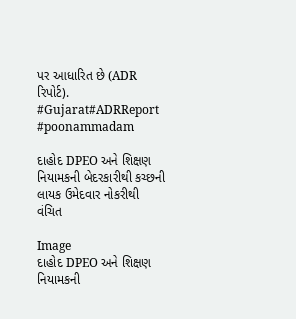પર આધારિત છે (ADR રિપોર્ટ). #Gujarat#ADRReport #poonammadam

દાહોદ DPEO અને શિક્ષણ નિયામકની બેદરકારીથી કચ્છની લાયક ઉમેદવાર નોકરીથી વંચિત

Image
દાહોદ DPEO અને શિક્ષણ નિયામકની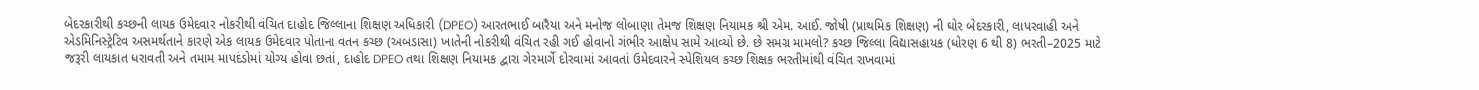બેદરકારીથી કચ્છની લાયક ઉમેદવાર નોકરીથી વંચિત દાહોદ જિલ્લાના શિક્ષણ અધિકારી (DPEO) આરતભાઈ બારૈયા અને મનોજ લોબાણા તેમજ શિક્ષણ નિયામક શ્રી એમ. આઈ. જોષી (પ્રાથમિક શિક્ષણ) ની ઘોર બેદરકારી, લાપરવાહી અને એડમિનિસ્ટ્રેટિવ અસમર્થતાને કારણે એક લાયક ઉમેદવાર પોતાના વતન કચ્છ (અબડાસા) ખાતેની નોકરીથી વંચિત રહી ગઈ હોવાનો ગંભીર આક્ષેપ સામે આવ્યો છે. છે સમગ્ર મામલો? કચ્છ જિલ્લા વિદ્યાસહાયક (ધોરણ 6 થી 8) ભરતી–2025 માટે જરૂરી લાયકાત ધરાવતી અને તમામ માપદંડોમાં યોગ્ય હોવા છતાં, દાહોદ DPEO તથા શિક્ષણ નિયામક દ્વારા ગેરમાર્ગે દોરવામાં આવતાં ઉમેદવારને સ્પેશિયલ કચ્છ શિક્ષક ભરતીમાંથી વંચિત રાખવામાં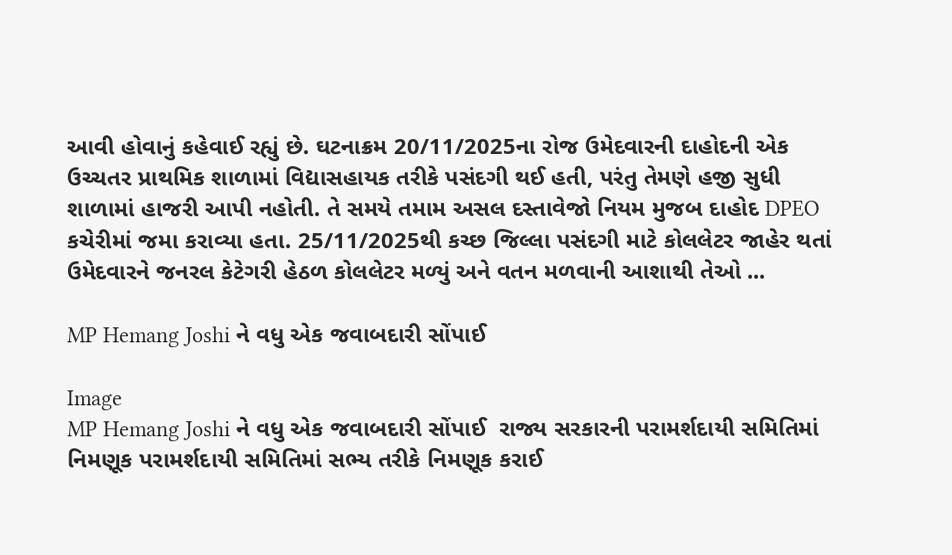આવી હોવાનું કહેવાઈ રહ્યું છે. ઘટનાક્રમ 20/11/2025ના રોજ ઉમેદવારની દાહોદની એક ઉચ્ચતર પ્રાથમિક શાળામાં વિદ્યાસહાયક તરીકે પસંદગી થઈ હતી, પરંતુ તેમણે હજી સુધી શાળામાં હાજરી આપી નહોતી. તે સમયે તમામ અસલ દસ્તાવેજો નિયમ મુજબ દાહોદ DPEO કચેરીમાં જમા કરાવ્યા હતા. 25/11/2025થી કચ્છ જિલ્લા પસંદગી માટે કોલલેટર જાહેર થતાં ઉમેદવારને જનરલ કેટેગરી હેઠળ કોલલેટર મળ્યું અને વતન મળવાની આશાથી તેઓ ...

MP Hemang Joshi ને વધુ એક જવાબદારી સોંપાઈ

Image
MP Hemang Joshi ને વધુ એક જવાબદારી સોંપાઈ  રાજ્ય સરકારની પરામર્શદાયી સમિતિમાં નિમણૂક પરામર્શદાયી સમિતિમાં સભ્ય તરીકે નિમણૂક કરાઈ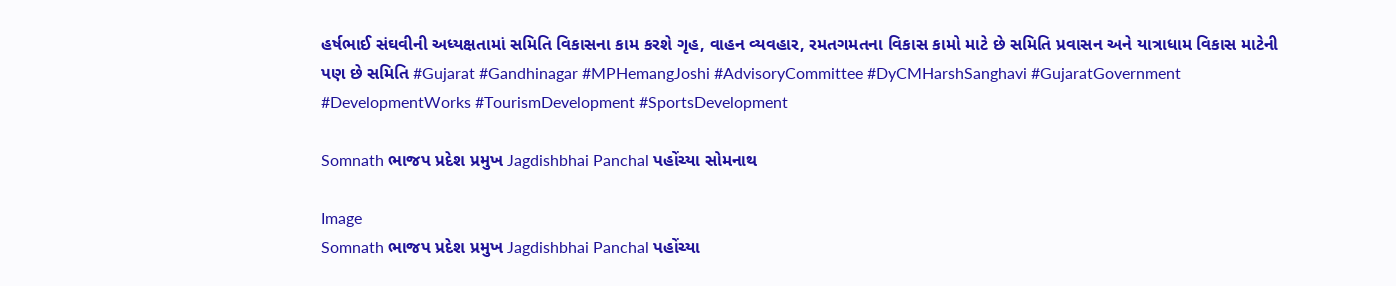હર્ષભાઈ સંઘવીની અધ્યક્ષતામાં સમિતિ વિકાસના કામ કરશે ગૃહ, વાહન વ્યવહાર, રમતગમતના વિકાસ કામો માટે છે સમિતિ પ્રવાસન અને યાત્રાધામ વિકાસ માટેની પણ છે સમિતિ #Gujarat #Gandhinagar #MPHemangJoshi #AdvisoryCommittee #DyCMHarshSanghavi #GujaratGovernment #DevelopmentWorks #TourismDevelopment #SportsDevelopment

Somnath ભાજપ પ્રદેશ પ્રમુખ Jagdishbhai Panchal પહોંચ્યા સોમનાથ

Image
Somnath ભાજપ પ્રદેશ પ્રમુખ Jagdishbhai Panchal પહોંચ્યા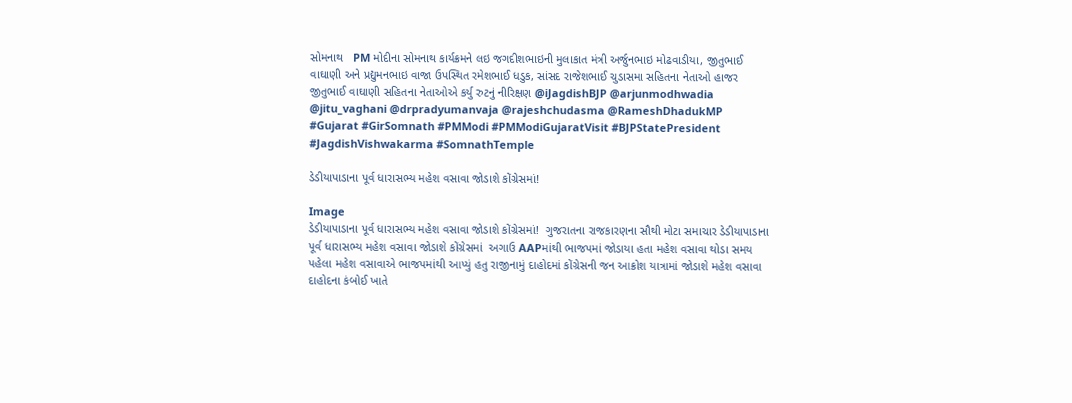સોમનાથ   PM મોદીના સોમનાથ કાર્યક્રમને લઇ જગદીશભાઇની મુલાકાત મંત્રી અર્જુનભાઇ મોઢવાડીયા, જીતુભાઈ વાઘાણી અને પ્રદ્યુમનભાઇ વાજા ઉપસ્થિત રમેશભાઈ ધડુક, સાંસદ રાજેશભાઈ ચુડાસમા સહિતના નેતાઓ હાજર જીતુભાઈ વાઘાણી સહિતના નેતાઓએ કર્યુ રુટનું નીરિક્ષણ @iJagdishBJP @arjunmodhwadia @jitu_vaghani @drpradyumanvaja @rajeshchudasma @RameshDhadukMP #Gujarat #GirSomnath #PMModi #PMModiGujaratVisit #BJPStatePresident #JagdishVishwakarma #SomnathTemple

ડેડીયાપાડાના પૂર્વ ધારાસભ્ય મહેશ વસાવા જોડાશે કોંગ્રેસમાં!

Image
ડેડીયાપાડાના પૂર્વ ધારાસભ્ય મહેશ વસાવા જોડાશે કોંગ્રેસમાં!  ગુજરાતના રાજકારણના સૌથી મોટા સમાચાર ડેડીયાપાડાના પૂર્વ ધારાસભ્ય મહેશ વસાવા જોડાશે કોંગ્રેસમાં  અગાઉ AAPમાંથી ભાજપમાં જોડાયા હતા મહેશ વસાવા થોડા સમય પહેલા મહેશ વસાવાએ ભાજપમાંથી આપ્યું હતુ રાજીનામું દાહોદમાં કોંગ્રેસની જન આક્રોશ યાત્રામાં જોડાશે મહેશ વસાવા દાહોદના કંબોઈ ખાતે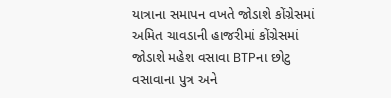યાત્રાના સમાપન વખતે જોડાશે કોંગ્રેસમાં અમિત ચાવડાની હાજરીમાં કોંગ્રેસમાં જોડાશે મહેશ વસાવા BTPના છોટુ વસાવાના પુત્ર અને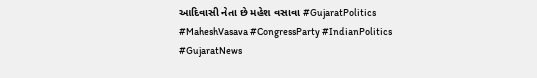આદિવાસી નેતા છે મહેશ વસાવા #GujaratPolitics #MaheshVasava #CongressParty #IndianPolitics #GujaratNews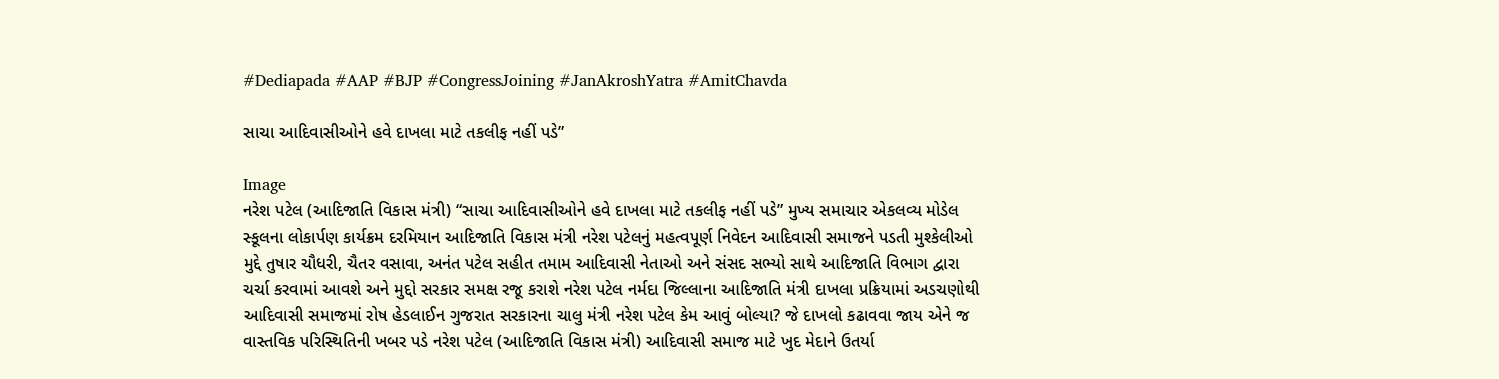#Dediapada #AAP #BJP #CongressJoining #JanAkroshYatra #AmitChavda

સાચા આદિવાસીઓને હવે દાખલા માટે તકલીફ નહીં પડે”

Image
નરેશ પટેલ (આદિજાતિ વિકાસ મંત્રી) “સાચા આદિવાસીઓને હવે દાખલા માટે તકલીફ નહીં પડે” મુખ્ય સમાચાર એકલવ્ય મોડેલ સ્કૂલના લોકાર્પણ કાર્યક્રમ દરમિયાન આદિજાતિ વિકાસ મંત્રી નરેશ પટેલનું મહત્વપૂર્ણ નિવેદન આદિવાસી સમાજને પડતી મુશ્કેલીઓ મુદ્દે તુષાર ચૌધરી, ચૈતર વસાવા, અનંત પટેલ સહીત તમામ આદિવાસી નેતાઓ અને સંસદ સભ્યો સાથે આદિજાતિ વિભાગ દ્વારા ચર્ચા કરવામાં આવશે અને મુદ્દો સરકાર સમક્ષ રજૂ કરાશે નરેશ પટેલ નર્મદા જિલ્લાના આદિજાતિ મંત્રી દાખલા પ્રક્રિયામાં અડચણોથી આદિવાસી સમાજમાં રોષ હેડલાઈન ગુજરાત સરકારના ચાલુ મંત્રી નરેશ પટેલ કેમ આવું બોલ્યા? જે દાખલો કઢાવવા જાય એને જ વાસ્તવિક પરિસ્થિતિની ખબર પડે નરેશ પટેલ (આદિજાતિ વિકાસ મંત્રી) આદિવાસી સમાજ માટે ખુદ મેદાને ઉતર્યા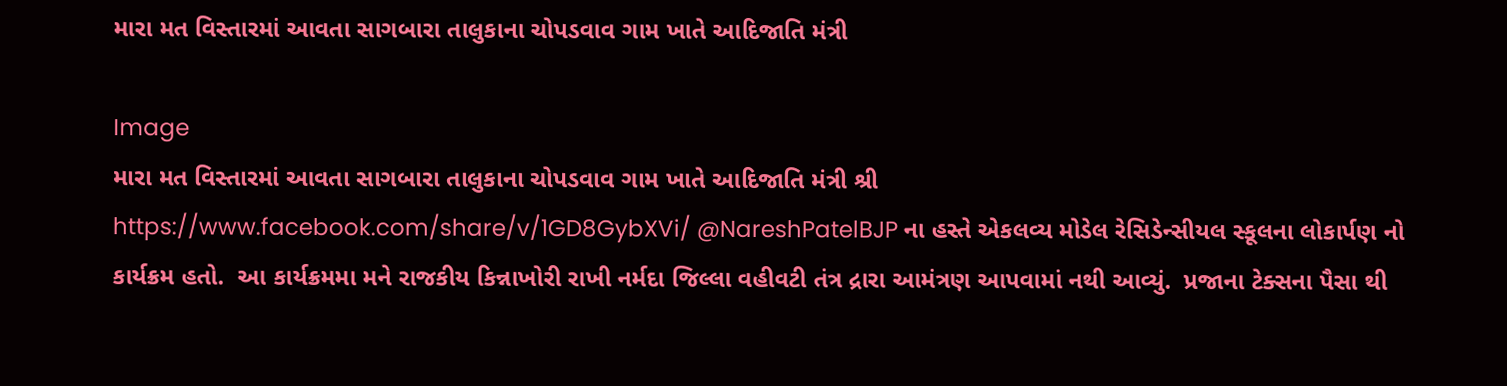મારા મત વિસ્તારમાં આવતા સાગબારા તાલુકાના ચોપડવાવ ગામ ખાતે આદિજાતિ મંત્રી

Image
મારા મત વિસ્તારમાં આવતા સાગબારા તાલુકાના ચોપડવાવ ગામ ખાતે આદિજાતિ મંત્રી શ્રી https://www.facebook.com/share/v/1GD8GybXVi/ @NareshPatelBJP ના હસ્તે એકલવ્ય મોડેલ રેસિડેન્સીયલ સ્કૂલના લોકાર્પણ નો કાર્યક્રમ હતો.  આ કાર્યક્રમમા મને રાજકીય કિન્નાખોરી રાખી નર્મદા જિલ્લા વહીવટી તંત્ર દ્રારા આમંત્રણ આપવામાં નથી આવ્યું.  પ્રજાના ટેક્સના પૈસા થી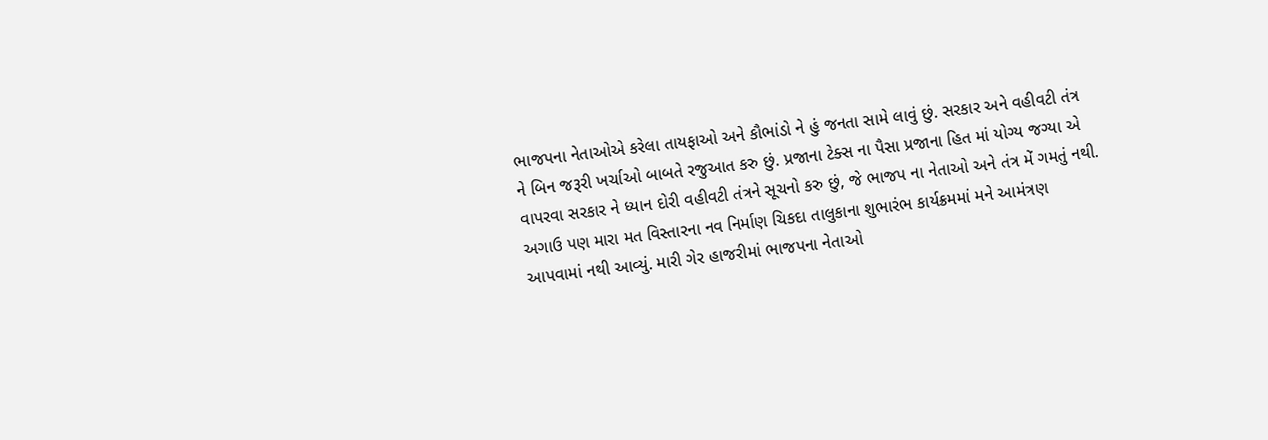ભાજપના નેતાઓએ કરેલા તાયફાઓ અને કૌભાંડો ને હું જનતા સામે લાવું છું. સરકાર અને વહીવટી તંત્ર ને બિન જરૂરી ખર્ચાઓ બાબતે રજુઆત કરુ છું. પ્રજાના ટેક્સ ના પૈસા પ્રજાના હિત માં યોગ્ય જગ્યા એ વાપરવા સરકાર ને ધ્યાન દોરી વહીવટી તંત્રને સૂચનો કરુ છું, જે ભાજપ ના નેતાઓ અને તંત્ર મેં ગમતું નથી. અગાઉ પણ મારા મત વિસ્તારના નવ નિર્માણ ચિકદા તાલુકાના શુભારંભ કાર્યક્રમમાં મને આમંત્રણ આપવામાં નથી આવ્યું. મારી ગેર હાજરીમાં ભાજપના નેતાઓ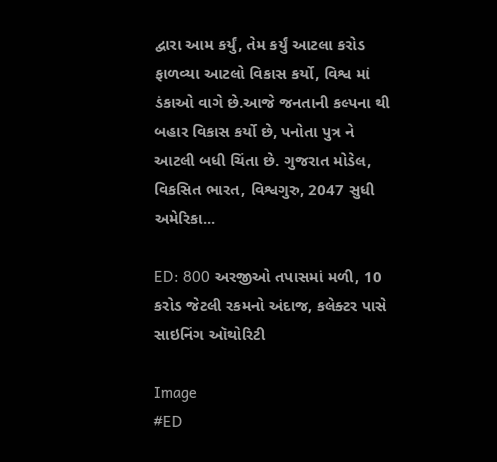દ્વારા આમ કર્યું, તેમ કર્યું આટલા કરોડ ફાળવ્યા આટલો વિકાસ કર્યો, વિશ્વ માં ડંકાઓ વાગે છે.આજે જનતાની કલ્પના થી બહાર વિકાસ કર્યો છે, પનોતા પુત્ર ને આટલી બધી ચિંતા છે. ગુજરાત મોડેલ, વિકસિત ભારત, વિશ્વગુરુ, 2047 સુધી અમેરિકા...

ED: 800 અરજીઓ તપાસમાં મળી, 10 કરોડ જેટલી રકમનો અંદાજ, કલેક્ટર પાસે સાઇનિંગ ઑથોરિટી

Image
#ED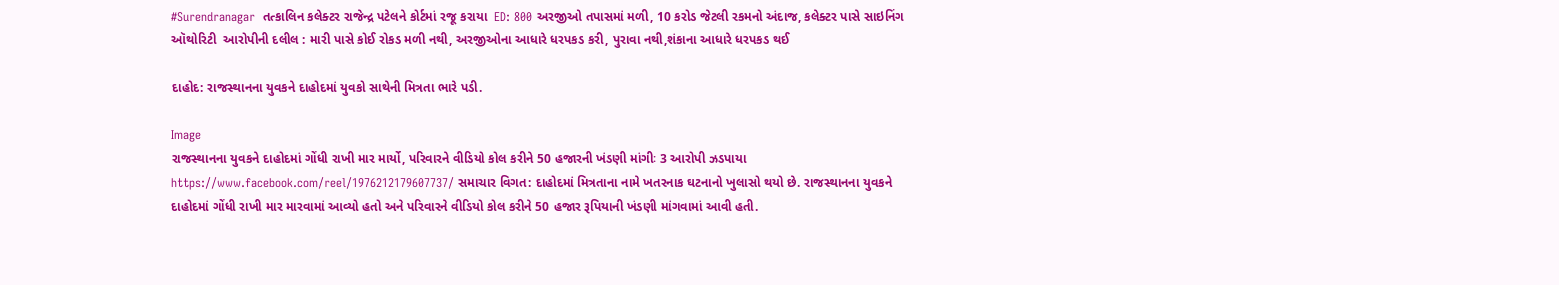#Surendranagar  તત્કાલિન કલેક્ટર રાજેન્દ્ર પટેલને કોર્ટમાં રજૂ કરાયા  ED: 800 અરજીઓ તપાસમાં મળી, 10 કરોડ જેટલી રકમનો અંદાજ, કલેક્ટર પાસે સાઇનિંગ ઑથોરિટી  આરોપીની દલીલ : મારી પાસે કોઈ રોકડ મળી નથી, અરજીઓના આધારે ધરપકડ કરી, પુરાવા નથી,શંકાના આધારે ધરપકડ થઈ

દાહોદ: રાજસ્થાનના યુવકને દાહોદમાં યુવકો સાથેની મિત્રતા ભારે પડી.

Image
રાજસ્થાનના યુવકને દાહોદમાં ગોંધી રાખી માર માર્યો, પરિવારને વીડિયો કોલ કરીને 50 હજારની ખંડણી માંગીઃ 3 આરોપી ઝડપાયા https://www.facebook.com/reel/1976212179607737/ સમાચાર વિગત: દાહોદમાં મિત્રતાના નામે ખતરનાક ઘટનાનો ખુલાસો થયો છે. રાજસ્થાનના યુવકને દાહોદમાં ગોંધી રાખી માર મારવામાં આવ્યો હતો અને પરિવારને વીડિયો કોલ કરીને 50 હજાર રૂપિયાની ખંડણી માંગવામાં આવી હતી.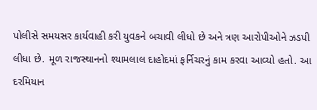પોલીસે સમયસર કાર્યવાહી કરી યુવકને બચાવી લીધો છે અને ત્રણ આરોપીઓને ઝડપી લીધા છે. મૂળ રાજસ્થાનનો શ્યામલાલ દાહોદમાં ફર્નિચરનું કામ કરવા આવ્યો હતો. આ દરમિયાન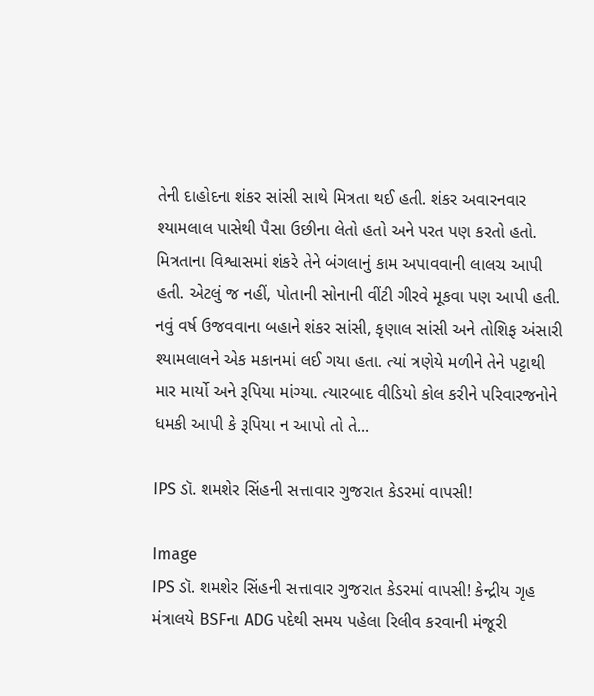તેની દાહોદના શંકર સાંસી સાથે મિત્રતા થઈ હતી. શંકર અવારનવાર શ્યામલાલ પાસેથી પૈસા ઉછીના લેતો હતો અને પરત પણ કરતો હતો. મિત્રતાના વિશ્વાસમાં શંકરે તેને બંગલાનું કામ અપાવવાની લાલચ આપી હતી. એટલું જ નહીં, પોતાની સોનાની વીંટી ગીરવે મૂકવા પણ આપી હતી. નવું વર્ષ ઉજવવાના બહાને શંકર સાંસી, કૃણાલ સાંસી અને તોશિફ અંસારી શ્યામલાલને એક મકાનમાં લઈ ગયા હતા. ત્યાં ત્રણેયે મળીને તેને પટ્ટાથી માર માર્યો અને રૂપિયા માંગ્યા. ત્યારબાદ વીડિયો કોલ કરીને પરિવારજનોને ધમકી આપી કે રૂપિયા ન આપો તો તે...

IPS ડૉ. શમશેર સિંહની સત્તાવાર ગુજરાત કેડરમાં વાપસી!

Image
IPS ડૉ. શમશેર સિંહની સત્તાવાર ગુજરાત કેડરમાં વાપસી! કેન્દ્રીય ગૃહ મંત્રાલયે BSFના ADG પદેથી સમય પહેલા રિલીવ કરવાની મંજૂરી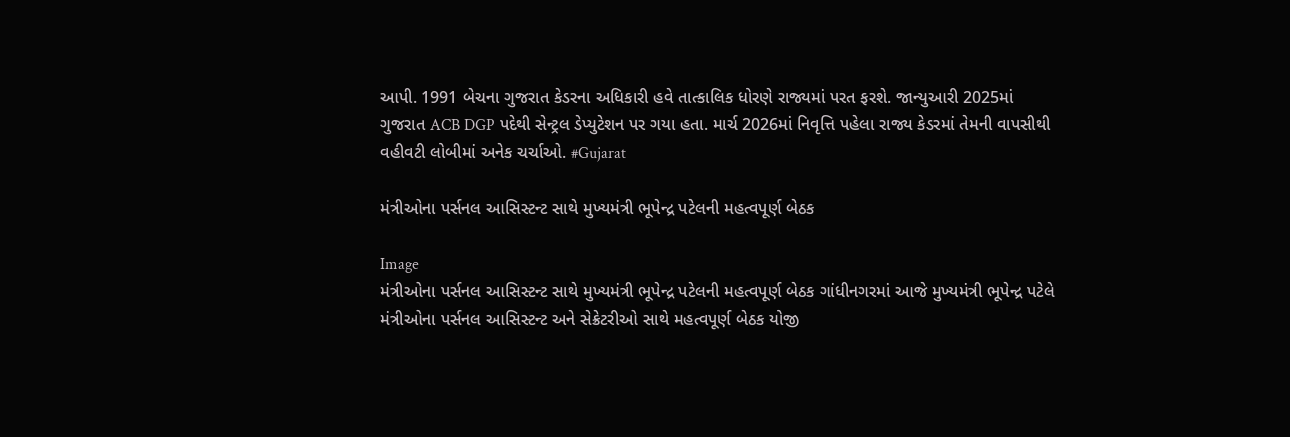આપી. 1991 બેચના ગુજરાત કેડરના અધિકારી હવે તાત્કાલિક ધોરણે રાજ્યમાં પરત ફરશે. જાન્યુઆરી 2025માં ગુજરાત ACB DGP પદેથી સેન્ટ્રલ ડેપ્યુટેશન પર ગયા હતા. માર્ચ 2026માં નિવૃત્તિ પહેલા રાજ્ય કેડરમાં તેમની વાપસીથી વહીવટી લોબીમાં અનેક ચર્ચાઓ. #Gujarat

મંત્રીઓના પર્સનલ આસિસ્ટન્ટ સાથે મુખ્યમંત્રી ભૂપેન્દ્ર પટેલની મહત્વપૂર્ણ બેઠક

Image
મંત્રીઓના પર્સનલ આસિસ્ટન્ટ સાથે મુખ્યમંત્રી ભૂપેન્દ્ર પટેલની મહત્વપૂર્ણ બેઠક ગાંધીનગરમાં આજે મુખ્યમંત્રી ભૂપેન્દ્ર પટેલે મંત્રીઓના પર્સનલ આસિસ્ટન્ટ અને સેક્રેટરીઓ સાથે મહત્વપૂર્ણ બેઠક યોજી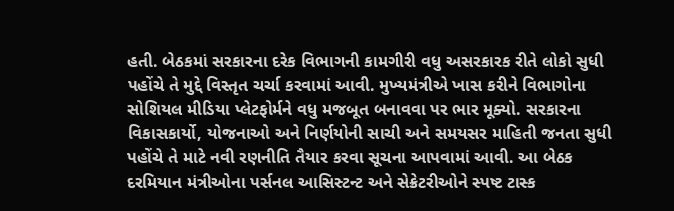હતી. બેઠકમાં સરકારના દરેક વિભાગની કામગીરી વધુ અસરકારક રીતે લોકો સુધી પહોંચે તે મુદ્દે વિસ્તૃત ચર્ચા કરવામાં આવી. મુખ્યમંત્રીએ ખાસ કરીને વિભાગોના સોશિયલ મીડિયા પ્લેટફોર્મને વધુ મજબૂત બનાવવા પર ભાર મૂક્યો. સરકારના વિકાસકાર્યો, યોજનાઓ અને નિર્ણયોની સાચી અને સમયસર માહિતી જનતા સુધી પહોંચે તે માટે નવી રણનીતિ તૈયાર કરવા સૂચના આપવામાં આવી. આ બેઠક દરમિયાન મંત્રીઓના પર્સનલ આસિસ્ટન્ટ અને સેક્રેટરીઓને સ્પષ્ટ ટાસ્ક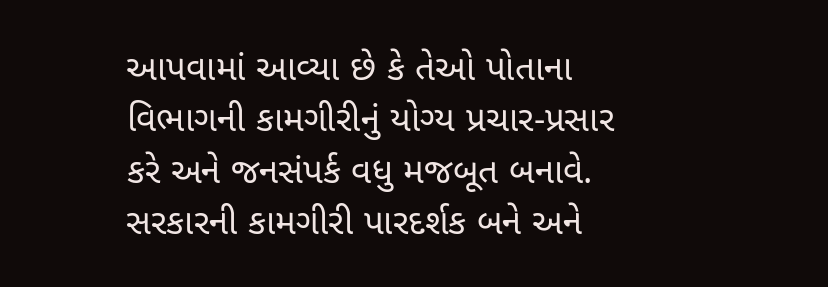આપવામાં આવ્યા છે કે તેઓ પોતાના વિભાગની કામગીરીનું યોગ્ય પ્રચાર-પ્રસાર કરે અને જનસંપર્ક વધુ મજબૂત બનાવે. સરકારની કામગીરી પારદર્શક બને અને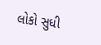લોકો સુધી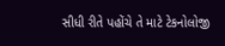સીધી રીતે પહોંચે તે માટે ટેકનોલોજી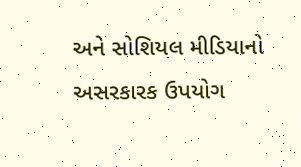અને સોશિયલ મીડિયાનો અસરકારક ઉપયોગ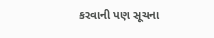કરવાની પણ સૂચના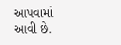આપવામાં આવી છે.